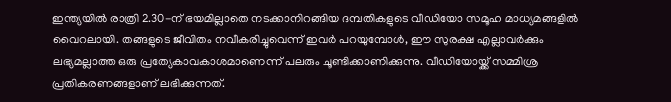ഇന്ത്യയിൽ രാത്രി 2.30-ന് ഭയമില്ലാതെ നടക്കാനിറങ്ങിയ ദമ്പതികളുടെ വീഡിയോ സമൂഹ മാധ്യമങ്ങളിൽ വൈറലായി. തങ്ങളുടെ ജീവിതം നവീകരിച്ചുവെന്ന് ഇവർ പറയുമ്പോൾ, ഈ സുരക്ഷ എല്ലാവർക്കും ലഭ്യമല്ലാത്ത ഒരു പ്രത്യേകാവകാശമാണെന്ന് പലരും ചൂണ്ടിക്കാണിക്കുന്നു. വീഡിയോയ്ക്ക് സമ്മിശ്ര പ്രതികരണങ്ങളാണ് ലഭിക്കുന്നത്.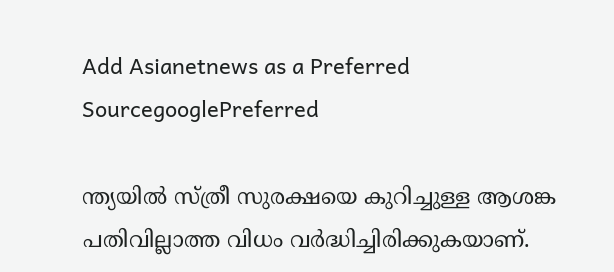Add Asianetnews as a Preferred SourcegooglePreferred

ന്ത്യയിൽ സ്ത്രീ സുരക്ഷയെ കുറിച്ചുള്ള ആശങ്ക പതിവില്ലാത്ത വിധം വർദ്ധിച്ചിരിക്കുകയാണ്.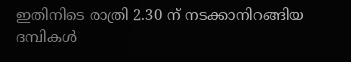ഇതിനിടെ രാത്രി 2.30 ന് നടക്കാനിറങ്ങിയ ദമ്പികൾ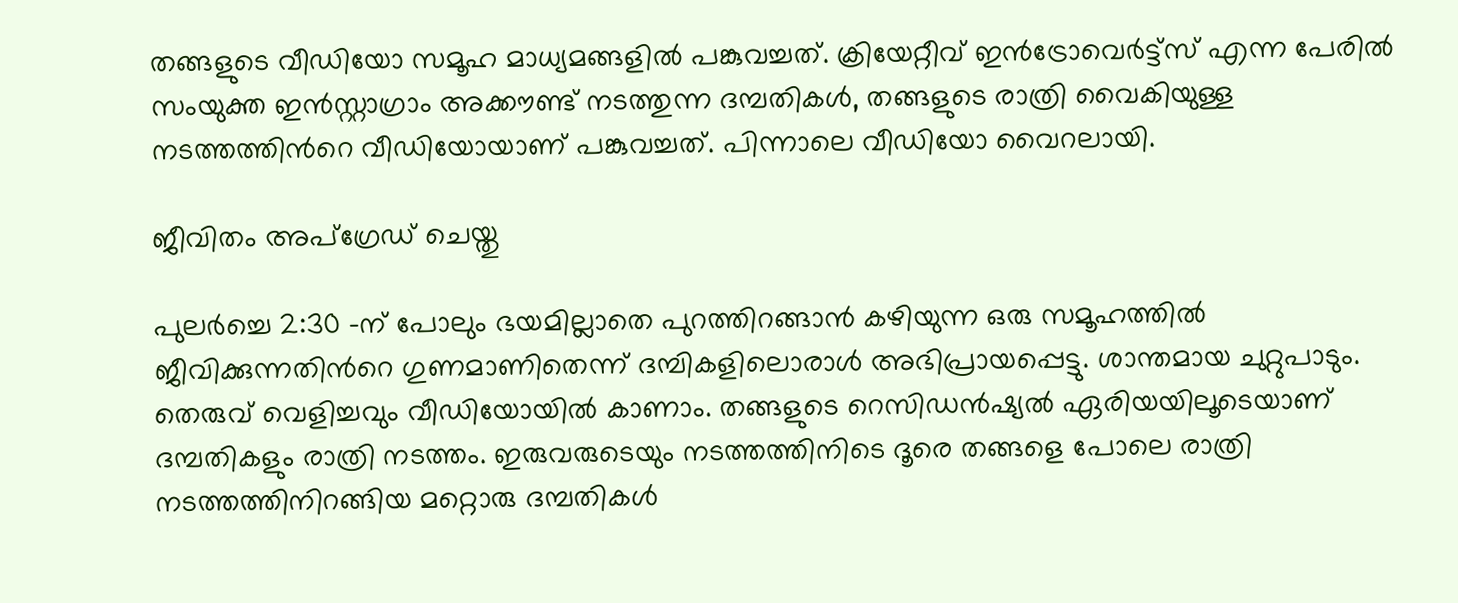തങ്ങളുടെ വീഡിയോ സമൂഹ മാധ്യമങ്ങളിൽ പങ്കുവച്ചത്. ക്രിയേറ്റീവ് ഇൻട്രോവെർട്ട്സ് എന്ന പേരിൽ സംയുക്ത ഇൻസ്റ്റാഗ്രാം അക്കൗണ്ട് നടത്തുന്ന ദമ്പതികൾ, തങ്ങളുടെ രാത്രി വൈകിയുള്ള നടത്തത്തിന്‍റെ വീഡിയോയാണ് പങ്കുവച്ചത്. പിന്നാലെ വീഡിയോ വൈറലായി.

ജീവിതം അപ്ഗ്രേഡ് ചെയ്തു

പുലർച്ചെ 2:30 -ന് പോലും ഭയമില്ലാതെ പുറത്തിറങ്ങാൻ കഴിയുന്ന ഒരു സമൂഹത്തിൽ ജീവിക്കുന്നതിന്‍റെ ഗുണമാണിതെന്ന് ദമ്പികളിലൊരാൾ അഭിപ്രായപ്പെട്ടു. ശാന്തമായ ചുറ്റുപാടും. തെരുവ് വെളിച്ചവും വീഡിയോയിൽ കാണാം. തങ്ങളുടെ റെസിഡന്‍ഷ്യൽ ഏരിയയിലൂടെയാണ് ദമ്പതികളും രാത്രി നടത്തം. ഇരുവരുടെയും നടത്തത്തിനിടെ ദൂരെ തങ്ങളെ പോലെ രാത്രി നടത്തത്തിനിറങ്ങിയ മറ്റൊരു ദമ്പതികൾ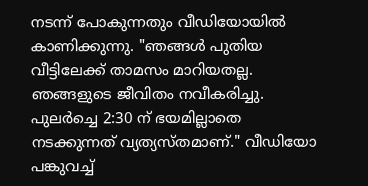നടന്ന് പോകുന്നതും വീഡിയോയിൽ കാണിക്കുന്നു. "ഞങ്ങൾ പുതിയ വീട്ടിലേക്ക് താമസം മാറിയതല്ല. ഞങ്ങളുടെ ജീവിതം നവീകരിച്ചു. പുലർച്ചെ 2:30 ന് ഭയമില്ലാതെ നടക്കുന്നത് വ്യത്യസ്തമാണ്." വീഡിയോ പങ്കുവച്ച്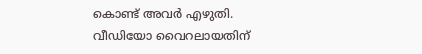കൊണ്ട് അവർ എഴുതി. വീഡിയോ വൈറലായതിന്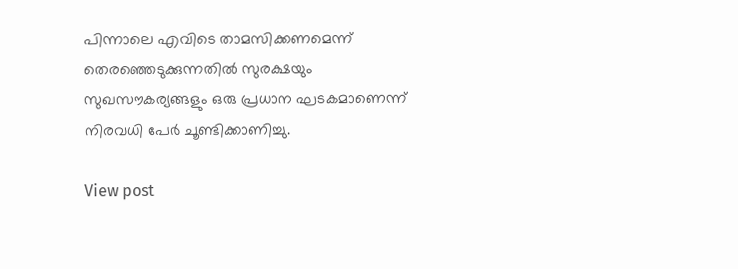പിന്നാലെ എവിടെ താമസിക്കണമെന്ന് തെരഞ്ഞെടുക്കുന്നതിൽ സുരക്ഷയും സുഖസൗകര്യങ്ങളും ഒരു പ്രധാന ഘടകമാണെന്ന് നിരവധി പേർ ചൂണ്ടിക്കാണിച്ചു.

View post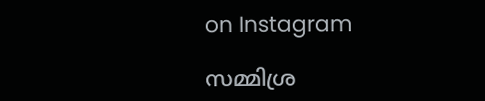on Instagram

സമ്മിശ്ര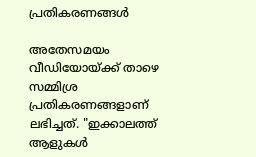പ്രതികരണങ്ങൾ

അതേസമയം വീഡിയോയ്ക്ക് താഴെ സമ്മിശ്ര പ്രതികരണങ്ങളാണ് ലഭിച്ചത്. "ഇക്കാലത്ത് ആളുകൾ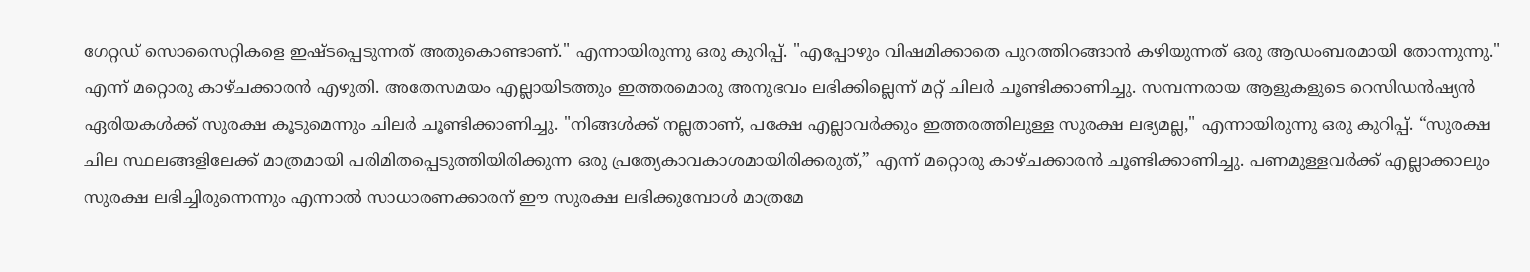ഗേറ്റഡ് സൊസൈറ്റികളെ ഇഷ്ടപ്പെടുന്നത് അതുകൊണ്ടാണ്." എന്നായിരുന്നു ഒരു കുറിപ്പ്. "എപ്പോഴും വിഷമിക്കാതെ പുറത്തിറങ്ങാൻ കഴിയുന്നത് ഒരു ആഡംബരമായി തോന്നുന്നു." എന്ന് മറ്റൊരു കാഴ്ചക്കാരൻ എഴുതി. അതേസമയം എല്ലായിടത്തും ഇത്തരമൊരു അനുഭവം ലഭിക്കില്ലെന്ന് മറ്റ് ചിലർ ചൂണ്ടിക്കാണിച്ചു. സമ്പന്നരായ ആളുകളുടെ റെസിഡന്‍ഷ്യൻ ഏരിയകൾക്ക് സുരക്ഷ കൂടുമെന്നും ചിലർ ചൂണ്ടിക്കാണിച്ചു. "നിങ്ങൾക്ക് നല്ലതാണ്, പക്ഷേ എല്ലാവർക്കും ഇത്തരത്തിലുള്ള സുരക്ഷ ലഭ്യമല്ല," എന്നായിരുന്നു ഒരു കുറിപ്പ്. “സുരക്ഷ ചില സ്ഥലങ്ങളിലേക്ക് മാത്രമായി പരിമിതപ്പെടുത്തിയിരിക്കുന്ന ഒരു പ്രത്യേകാവകാശമായിരിക്കരുത്,” എന്ന് മറ്റൊരു കാഴ്ചക്കാരൻ ചൂണ്ടിക്കാണിച്ചു. പണമുള്ളവർക്ക് എല്ലാക്കാലും സുരക്ഷ ലഭിച്ചിരുന്നെന്നും എന്നാൽ സാധാരണക്കാരന് ഈ സുരക്ഷ ലഭിക്കുമ്പോൾ മാത്രമേ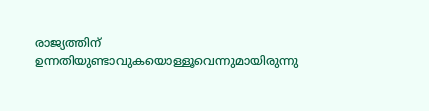രാജ്യത്തിന് ഉന്നതിയുണ്ടാവുകയൊള്ളൂവെന്നുമായിരുന്നു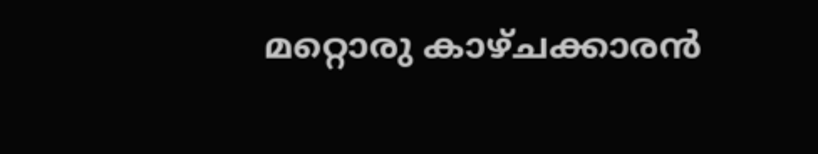മറ്റൊരു കാഴ്ചക്കാരൻ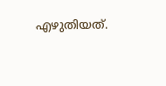എഴുതിയത്.